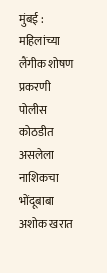मुंबई : महिलांच्या लैंगीक शोषण प्रकरणी पोलीस कोठडीत असलेला नाशिकचा भोंदूबाबा अशोक खरात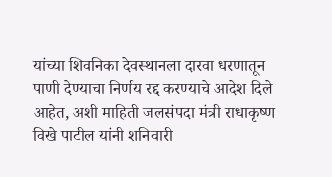यांच्या शिवनिका देवस्थानला दारवा धरणातून पाणी देण्याचा निर्णय रद्द करण्याचे आदेश दिले आहेत, अशी माहिती जलसंपदा मंत्री राधाकृष्ण विखे पाटील यांनी शनिवारी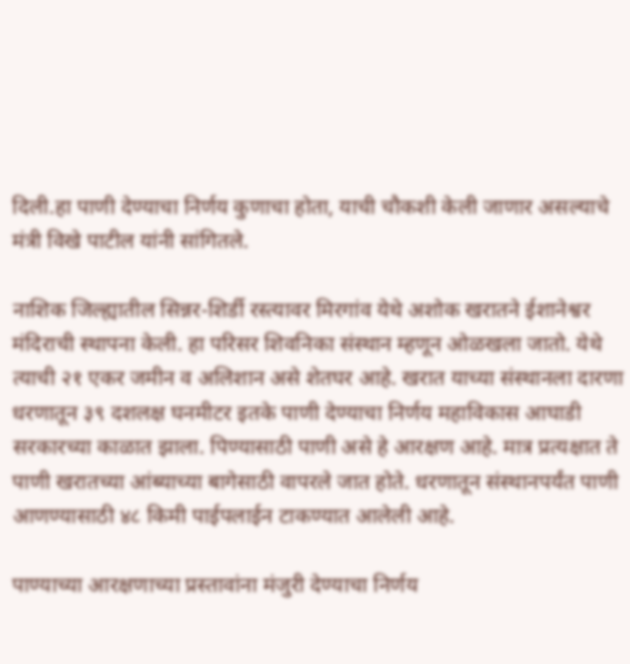दिली.हा पाणी देण्याचा निर्णय कुणाचा होता, याची चौकशी केली जाणार असल्याचे मंत्री विखे पाटील यांनी सांगितले.

नाशिक जिल्ह्यातील सिन्नर-शिर्डी रस्त्यावर मिरगांव येथे अशोक खरातने ईशानेश्वर मंदिराची स्थापना केली. हा परिसर शिवनिका संस्थान म्हणून ओळखला जातो. येथे त्याची २१ एकर जमीन व अलिशान असे शेतघर आहे. खरात याच्या संस्थानला दारणा धरणातून ३९ दशलक्ष घनमीटर इतके पाणी देण्याचा निर्णय महाविकास आघाडी सरकारच्या काळात झाला. पिण्यासाठी पाणी असे हे आरक्षण आहे. मात्र प्रत्यक्षात ते पाणी खरातच्या आंब्याच्या बागेसाठी वापरले जात होते. धरणातून संस्थानपर्यंत पाणी आणण्यासाठी ४८ किमी पाईपलाईन टाकण्यात आलेली आहे.

पाण्याच्या आरक्षणाच्या प्रस्तावांना मंजुरी देण्याचा निर्णय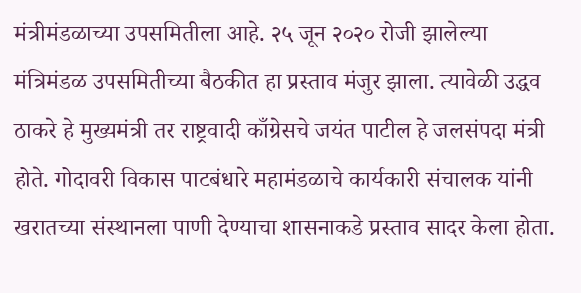मंत्रीमंडळाच्या उपसमितीला आहे. २५ जून २०२० रोजी झालेल्या मंत्रिमंडळ उपसमितीच्या बैठकीत हा प्रस्ताव मंजुर झाला. त्यावेळी उद्धव ठाकरे हे मुख्यमंत्री तर राष्ट्रवादी काँग्रेसचे जयंत पाटील हे जलसंपदा मंत्री होते. गोदावरी विकास पाटबंधारे महामंडळाचे कार्यकारी संचालक यांनी खरातच्या संस्थानला पाणी देण्याचा शासनाकडे प्रस्ताव सादर केला होता.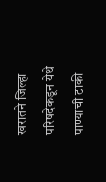खरातने जिल्हा परिषदेकडून येथे पाण्याची टाकी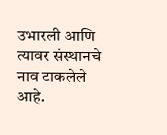उभारली आणि त्यावर संस्थानचे नाव टाकलेले आहे.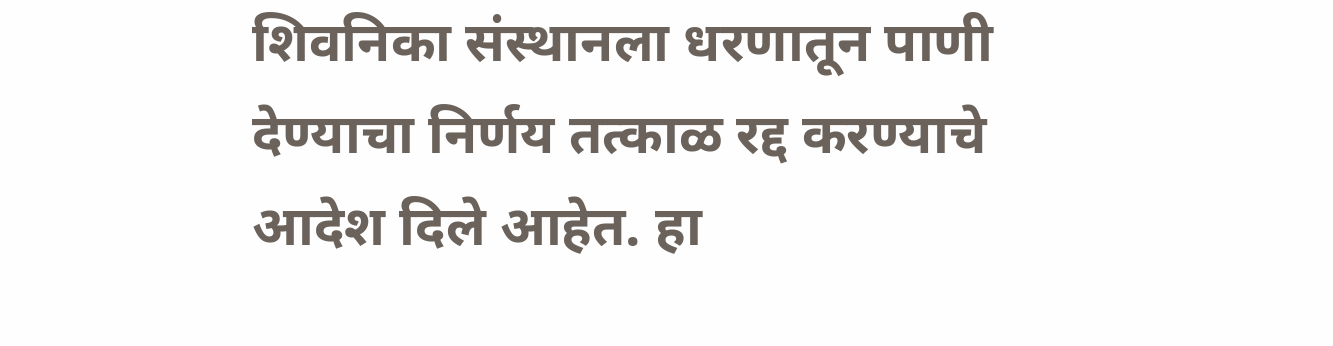शिवनिका संस्थानला धरणातून पाणी देण्याचा निर्णय तत्काळ रद्द करण्याचे आदेश दिले आहेत. हा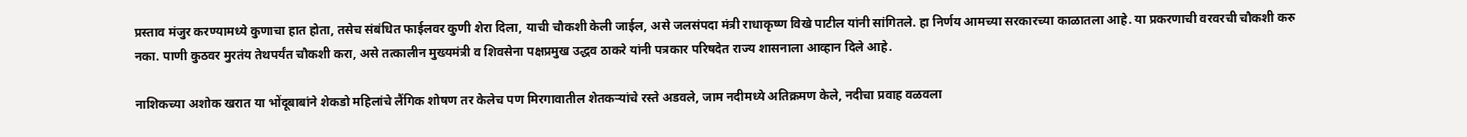प्रस्ताव मंजुर करण्यामध्ये कुणाचा हात होता, तसेच संबंधित फाईलवर कुणी शेरा दिला, याची चौकशी केली जाईल, असे जलसंपदा मंत्री राधाकृष्ण विखे पाटील यांनी सांगितले. हा निर्णय आमच्या सरकारच्या काळातला आहे. या प्रकरणाची वरवरची चौकशी करु नका. पाणी कुठवर मुरतंय तेथपर्यंत चौकशी करा, असे तत्कालीन मुख्यमंत्री व शिवसेना पक्षप्रमुख उद्धव ठाकरे यांनी पत्रकार परिषदेत राज्य शासनाला आव्हान दिले आहे.

नाशिकच्या अशोक खरात या भोंदूबाबांने शेकडो महिलांचे लैंगिक शोषण तर केलेच पण मिरगावातील शेतकऱ्यांचे रस्ते अडवले, जाम नदीमध्ये अतिक्रमण केले, नदीचा प्रवाह वळवला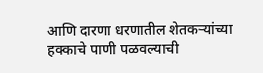आणि दारणा धरणातील शेतकऱ्यांच्या हक्काचे पाणी पळवल्याची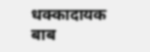धक्कादायक बाब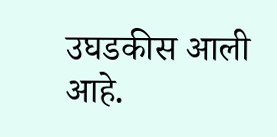उघडकीस आली आहे.